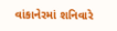વાંકાનેરમાં શનિવારે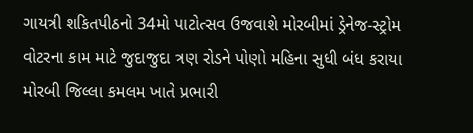ગાયત્રી શકિતપીઠનો 34મો પાટોત્સવ ઉજવાશે મોરબીમાં ડ્રેનેજ-સ્ટ્રોમ વોટરના કામ માટે જુદાજુદા ત્રણ રોડને પોણો મહિના સુધી બંધ કરાયા મોરબી જિલ્લા કમલમ ખાતે પ્રભારી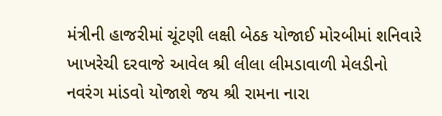મંત્રીની હાજરીમાં ચૂંટણી લક્ષી બેઠક યોજાઈ મોરબીમાં શનિવારે ખાખરેચી દરવાજે આવેલ શ્રી લીલા લીમડાવાળી મેલડીનો નવરંગ માંડવો યોજાશે જય શ્રી રામના નારા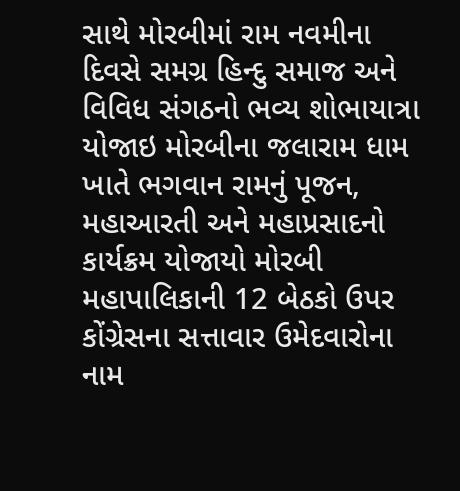સાથે મોરબીમાં રામ નવમીના દિવસે સમગ્ર હિન્દુ સમાજ અને વિવિધ સંગઠનો ભવ્ય શોભાયાત્રા યોજાઇ મોરબીના જલારામ ધામ ખાતે ભગવાન રામનું પૂજન, મહાઆરતી અને મહાપ્રસાદનો કાર્યક્રમ યોજાયો મોરબી મહાપાલિકાની 12 બેઠકો ઉપર કોંગ્રેસના સત્તાવાર ઉમેદવારોના નામ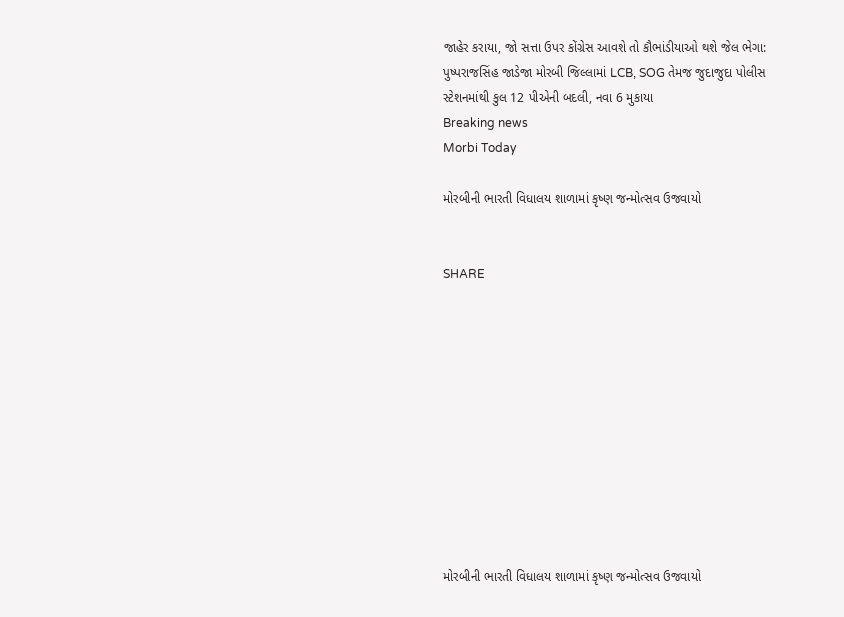જાહેર કરાયા, જો સત્તા ઉપર કોંગ્રેસ આવશે તો કૌભાંડીયાઓ થશે જેલ ભેગા: પુષ્પરાજસિંહ જાડેજા મોરબી જિલ્લામાં LCB, SOG તેમજ જુદાજુદા પોલીસ સ્ટેશનમાંથી કુલ 12 પીએની બદલી, નવા 6 મુકાયા
Breaking news
Morbi Today

મોરબીની ભારતી વિધાલય શાળામાં કૃષ્ણ જન્મોત્સવ ઉજવાયો


SHARE











મોરબીની ભારતી વિધાલય શાળામાં કૃષ્ણ જન્મોત્સવ ઉજવાયો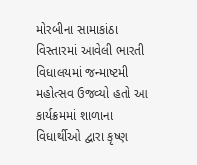મોરબીના સામાકાંઠા વિસ્તારમાં આવેલી ભારતી વિધાલયમાં જન્માષ્ટમી મહોત્સવ ઉજવ્યો હતો આ કાર્યક્રમમાં શાળાના વિધાર્થીઓ દ્વારા કૃષ્ણ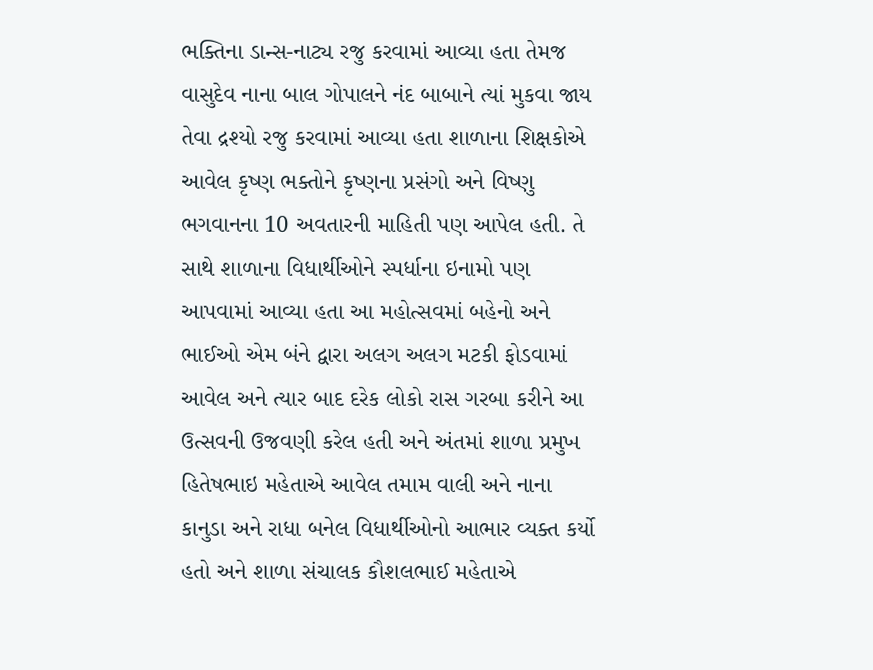ભક્તિના ડાન્સ-નાટ્ય રજુ કરવામાં આવ્યા હતા તેમજ વાસુદેવ નાના બાલ ગોપાલને નંદ બાબાને ત્યાં મુકવા જાય તેવા દ્રશ્યો રજુ કરવામાં આવ્યા હતા શાળાના શિક્ષકોએ આવેલ કૃષ્ણ ભક્તોને કૃષ્ણના પ્રસંગો અને વિષ્ણુ ભગવાનના 10 અવતારની માહિતી પણ આપેલ હતી. તે સાથે શાળાના વિધાર્થીઓને સ્પર્ધાના ઇનામો પણ આપવામાં આવ્યા હતા આ મહોત્સવમાં બહેનો અને ભાઈઓ એમ બંને દ્વારા અલગ અલગ મટકી ફોડવામાં આવેલ અને ત્યાર બાદ દરેક લોકો રાસ ગરબા કરીને આ ઉત્સવની ઉજવણી કરેલ હતી અને અંતમાં શાળા પ્રમુખ હિતેષભાઇ મહેતાએ આવેલ તમામ વાલી અને નાના કાનુડા અને રાધા બનેલ વિધાર્થીઓનો આભાર વ્યક્ત કર્યો હતો અને શાળા સંચાલક કૌશલભાઈ મહેતાએ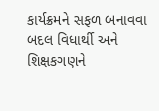કાર્યક્રમને સફળ બનાવવા બદલ વિધાર્થી અને શિક્ષકગણને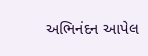અભિનંદન આપેલ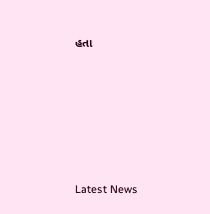હતા






Latest News